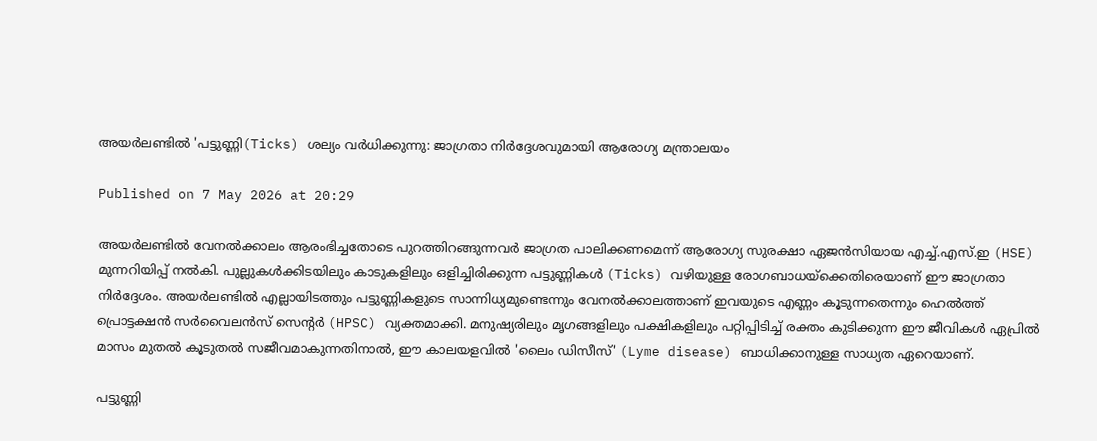അയർലണ്ടിൽ 'പട്ടുണ്ണി(Ticks) ശല്യം വർധിക്കുന്നു: ജാഗ്രതാ നിർദ്ദേശവുമായി ആരോഗ്യ മന്ത്രാലയം

Published on 7 May 2026 at 20:29

അയർലണ്ടിൽ വേനൽക്കാലം ആരംഭിച്ചതോടെ പുറത്തിറങ്ങുന്നവർ ജാഗ്രത പാലിക്കണമെന്ന് ആരോഗ്യ സുരക്ഷാ ഏജൻസിയായ എച്ച്.എസ്.ഇ (HSE) മുന്നറിയിപ്പ് നൽകി. പുല്ലുകൾക്കിടയിലും കാടുകളിലും ഒളിച്ചിരിക്കുന്ന പട്ടുണ്ണികൾ (Ticks) വഴിയുള്ള രോഗബാധയ്ക്കെതിരെയാണ് ഈ ജാഗ്രതാ നിർദ്ദേശം. അയർലണ്ടിൽ എല്ലായിടത്തും പട്ടുണ്ണികളുടെ സാന്നിധ്യമുണ്ടെന്നും വേനൽക്കാലത്താണ് ഇവയുടെ എണ്ണം കൂടുന്നതെന്നും ഹെൽത്ത് പ്രൊട്ടക്ഷൻ സർവൈലൻസ് സെന്റർ (HPSC) വ്യക്തമാക്കി. മനുഷ്യരിലും മൃഗങ്ങളിലും പക്ഷികളിലും പറ്റിപ്പിടിച്ച് രക്തം കുടിക്കുന്ന ഈ ജീവികൾ ഏപ്രിൽ മാസം മുതൽ കൂടുതൽ സജീവമാകുന്നതിനാൽ, ഈ കാലയളവിൽ 'ലൈം ഡിസീസ്' (Lyme disease) ബാധിക്കാനുള്ള സാധ്യത ഏറെയാണ്.

പട്ടുണ്ണി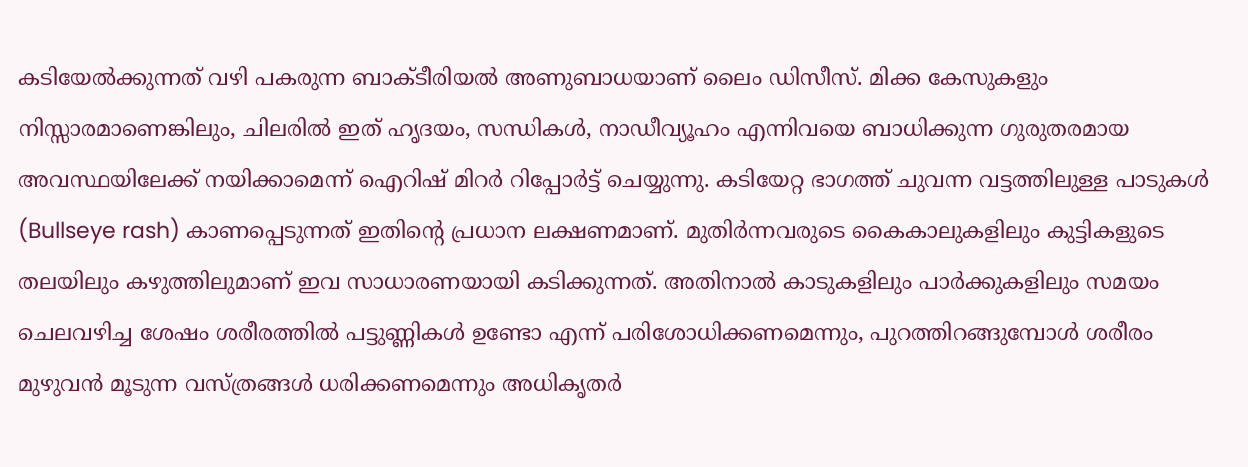കടിയേൽക്കുന്നത് വഴി പകരുന്ന ബാക്ടീരിയൽ അണുബാധയാണ് ലൈം ഡിസീസ്. മിക്ക കേസുകളും നിസ്സാരമാണെങ്കിലും, ചിലരിൽ ഇത് ഹൃദയം, സന്ധികൾ, നാഡീവ്യൂഹം എന്നിവയെ ബാധിക്കുന്ന ഗുരുതരമായ അവസ്ഥയിലേക്ക് നയിക്കാമെന്ന് ഐറിഷ് മിറർ റിപ്പോർട്ട് ചെയ്യുന്നു. കടിയേറ്റ ഭാഗത്ത് ചുവന്ന വട്ടത്തിലുള്ള പാടുകൾ (Bullseye rash) കാണപ്പെടുന്നത് ഇതിന്റെ പ്രധാന ലക്ഷണമാണ്. മുതിർന്നവരുടെ കൈകാലുകളിലും കുട്ടികളുടെ തലയിലും കഴുത്തിലുമാണ് ഇവ സാധാരണയായി കടിക്കുന്നത്. അതിനാൽ കാടുകളിലും പാർക്കുകളിലും സമയം ചെലവഴിച്ച ശേഷം ശരീരത്തിൽ പട്ടുണ്ണികൾ ഉണ്ടോ എന്ന് പരിശോധിക്കണമെന്നും, പുറത്തിറങ്ങുമ്പോൾ ശരീരം മുഴുവൻ മൂടുന്ന വസ്ത്രങ്ങൾ ധരിക്കണമെന്നും അധികൃതർ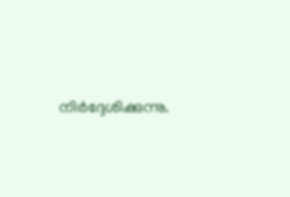നിർദ്ദേശിക്കുന്നു.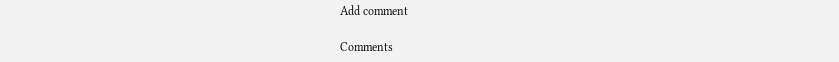Add comment

Comments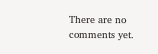There are no comments yet.